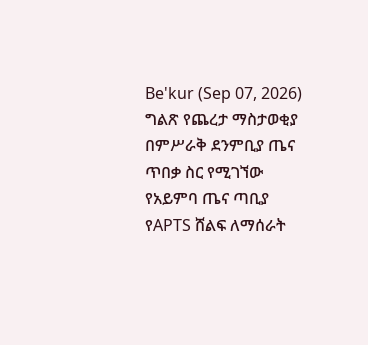Be'kur (Sep 07, 2026)
ግልጽ የጨረታ ማስታወቂያ
በምሥራቅ ደንምቢያ ጤና ጥበቃ ስር የሚገኘው የአይምባ ጤና ጣቢያ የAPTS ሸልፍ ለማሰራት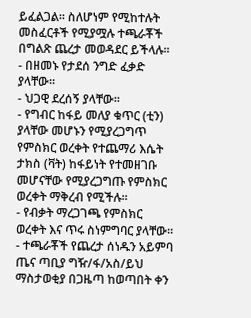ይፈልጋል፡፡ ስለሆነም የሚከተሉት መስፈርቶች የሚያሟሉ ተጫራቾች በግልጽ ጨረታ መወዳደር ይችላሉ፡፡
- በዘመኑ የታደሰ ንግድ ፈቃድ ያላቸው፡፡
- ህጋዊ ደረሰኝ ያላቸው፡፡
- የግብር ከፋይ መለያ ቁጥር (ቲን) ያላቸው መሆኑን የሚያረጋግጥ የምስክር ወረቀት የተጨማሪ እሴት ታክስ (ቫት) ከፋይነት የተመዘገቡ መሆናቸው የሚያረጋግጡ የምስክር ወረቀት ማቅረብ የሚችሉ፡፡
- የብቃት ማረጋገጫ የምስክር ወረቀት እና ጥሩ ስነምግባር ያላቸው፡፡
- ተጫራቾች የጨረታ ሰነዱን አይምባ ጤና ጣቢያ ግዥ/ፋ/አስ/ይህ ማስታወቂያ በጋዜጣ ከወጣበት ቀን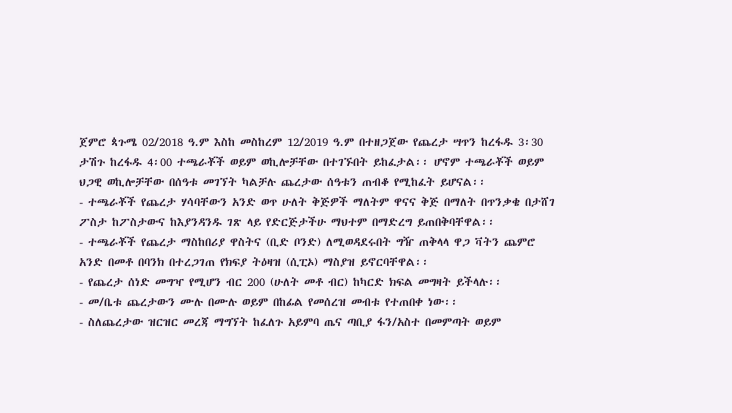ጀምሮ ጳጉሜ 02/2018 ዓ.ም እስከ መስከረም 12/2019 ዓ.ም በተዘጋጀው የጨረታ ሣጥን ከረፋዱ 3፡30 ታሽጉ ከረፋዱ 4፡00 ተጫራቾች ወይም ወኪሎቻቸው በተገኙበት ይከፈታል፡፡ ሆኖም ተጫራቾች ወይም ህጋዊ ወኪሎቻቸው በሰዓቱ መገኘት ካልቻሉ ጨረታው ሰዓቱን ጠብቆ የሚከፈት ይሆናል፡፡
- ተጫራቾች የጨረታ ሃሳባቸውን አንድ ወጥ ሁለት ቅጅዎች ማለትም ዋናና ቅጅ በማለት በጥንቃቄ በታሸገ ፖስታ ከፖስታውና ከእያንዳንዱ ገጽ ላይ የድርጅታችሁ ማህተም በማድረግ ይጠበቅባቸዋል፡፡
- ተጫራቾች የጨረታ ማስከበሪያ ዋስትና (ቢድ ቦንድ) ለሚወዳደሩበት ግዥ ጠቅላላ ዋጋ ቫትን ጨምሮ አንድ በመቶ በባንክ በተረጋገጠ የክፍያ ትዕዛዝ (ሲፒኦ) ማስያዝ ይኖርባቸዋል፡፡
- የጨረታ ሰነድ መግዣ የሚሆን ብር 200 (ሁለት መቶ ብር) ከካርድ ክፍል መግዛት ይችላሉ፡፡
- መ/ቤቱ ጨረታውን ሙሉ በሙሉ ወይም በከፊል የመሰረዝ መብቱ የተጠበቀ ነው፡፡
- ስለጨረታው ዝርዝር መረጃ ማግኘት ከፈለጉ አይምባ ጤና ጣቢያ ፋን/አስተ በመምጣት ወይም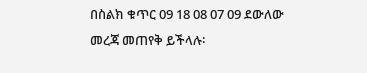በስልክ ቁጥር 09 18 08 07 09 ደውለው መረጃ መጠየቅ ይችላሉ፡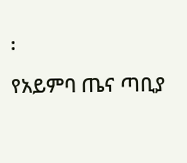፡
የአይምባ ጤና ጣቢያ